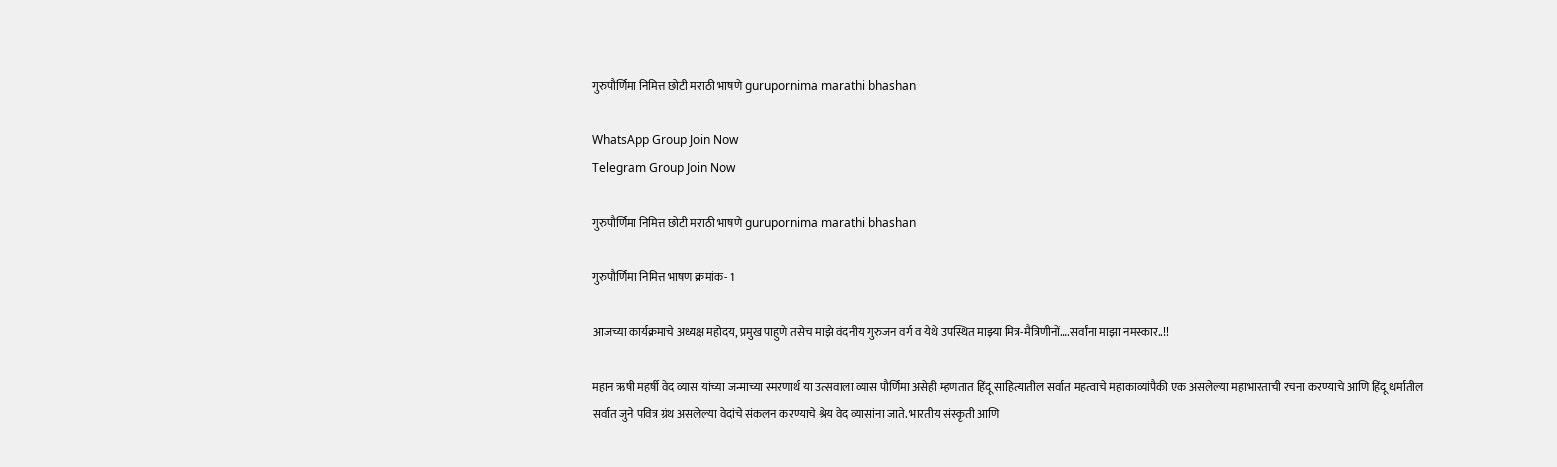गुरुपौर्णिमा निमित्त छोटी मराठी भाषणे gurupornima marathi bhashan

WhatsApp Group Join Now
Telegram Group Join Now

गुरुपौर्णिमा निमित्त छोटी मराठी भाषणे gurupornima marathi bhashan

गुरुपौर्णिमा निमित्त भाषण क्रमांक- 1

आजच्या कार्यक्रमाचे अध्यक्ष महोदय, प्रमुख पाहुणे तसेच माझे वंदनीय गुरुजन वर्ग व येथे उपस्थित माझ्या मित्र-मैत्रिणीनों….सर्वांना माझा नमस्कार..!!

महान ऋषी महर्षी वेद व्यास यांच्या जन्माच्या स्मरणार्थ या उत्सवाला व्यास पौर्णिमा असेही म्हणतात हिंदू साहित्यातील सर्वात महत्वाचे महाकाव्यांपैकी एक असलेल्या महाभारताची रचना करण्याचे आणि हिंदू धर्मातील सर्वात जुने पवित्र ग्रंथ असलेल्या वेदांचे संकलन करण्याचे श्रेय वेद व्यासांना जाते. भारतीय संस्कृती आणि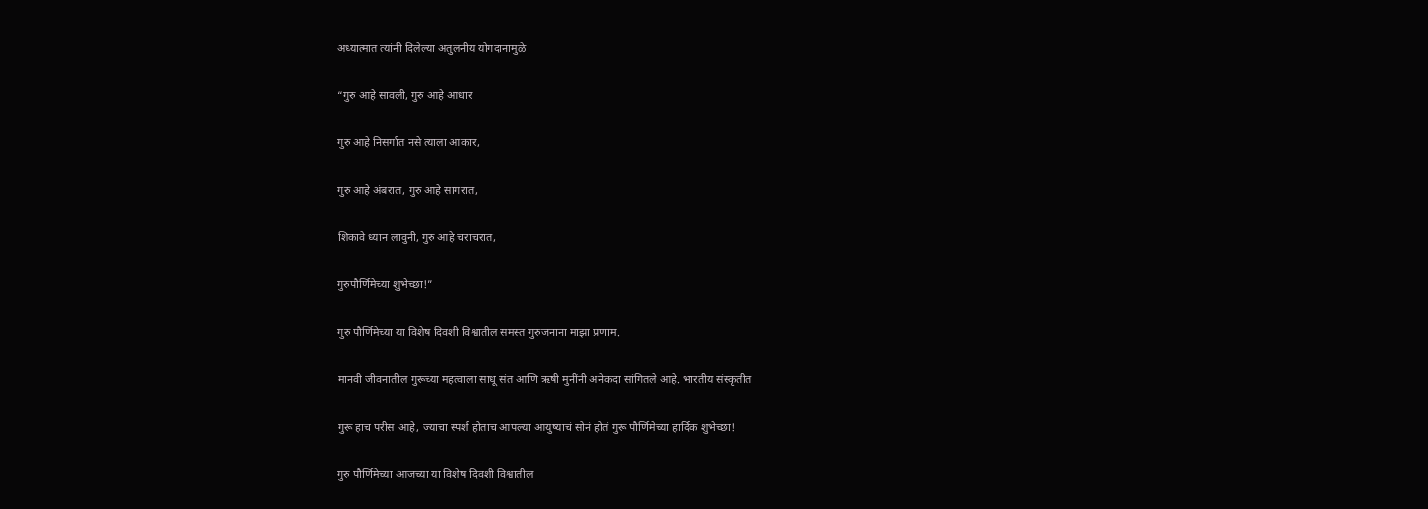अध्यात्मात त्यांनी दिलेल्या अतुलनीय योगदानामुळे

“गुरु आहे सावली, गुरु आहे आधार

गुरु आहे निसर्गात नसे त्याला आकार,

गुरु आहे अंबरात, गुरु आहे सागरात,

शिकावे ध्यान लावुनी, गुरु आहे चराचरात,

गुरुपौर्णिमेच्या शुभेच्छा!”

गुरु पौर्णिमेच्या या विशेष दिवशी विश्वातील समस्त गुरुजनाना माझा प्रणाम.

मानवी जीवनातील गुरूच्या महत्वाला साधू संत आणि ऋषी मुनींनी अनेकदा सांगितले आहे. भारतीय संस्कृतीत

गुरू हाच परीस आहे, ज्याचा स्पर्श होताच आपल्या आयुष्याचं सोनं होतं गुरू पौर्णिमेच्या हार्दिक शुभेच्छा!

गुरु पौर्णिमेच्या आजच्या या विशेष दिवशी विश्वातील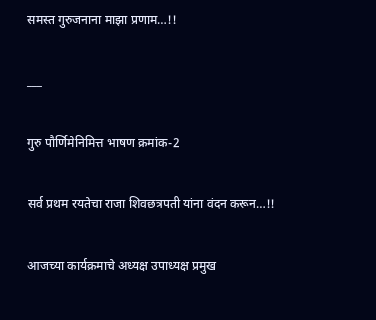समस्त गुरुजनाना माझा प्रणाम…!!

___

गुरु पौर्णिमेनिमित्त भाषण क्रमांक-2

सर्व प्रथम रयतेचा राजा शिवछत्रपती यांना वंदन करून…!!

आजच्या कार्यक्रमाचे अध्यक्ष उपाध्यक्ष प्रमुख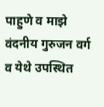पाहुणे व माझे वंदनीय गुरुजन वर्ग व येथे उपस्थित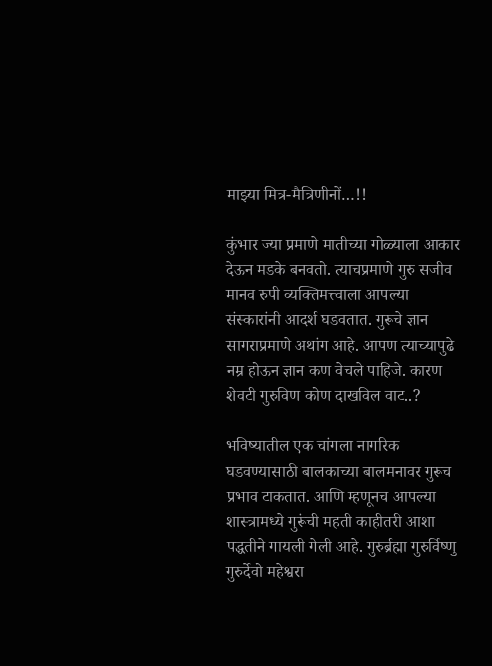माझ्या मित्र-मैत्रिणीनों…!!

कुंभार ज्या प्रमाणे मातीच्या गोळ्याला आकार देऊन मडके बनवतो. त्याचप्रमाणे गुरु सजीव मानव रुपी व्यक्तिमत्त्वाला आपल्या संस्कारांनी आदर्श घडवतात. गुरूचे ज्ञान सागराप्रमाणे अथांग आहे. आपण त्याच्यापुढे नम्र होऊन ज्ञान कण वेचले पाहिजे. कारण शेवटी गुरुविण कोण दाखविल वाट..?

भविष्यातील एक चांगला नागरिक घडवण्यासाठी बालकाच्या बालमनावर गुरूच प्रभाव टाकतात. आणि म्हणूनच आपल्या शास्त्रामध्ये गुरूंची महती काहीतरी आशा पद्धतीने गायली गेली आहे. गुरुर्ब्रह्मा गुरुर्विष्णु गुरुर्देवो महेश्वरा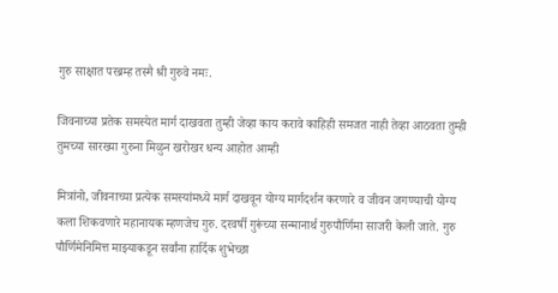गुरु साक्षात परब्रम्ह तस्मै श्री गुरुवे नमः.

जिवनाच्या प्रतेक समस्येत मार्ग दाखवता तुम्ही जेव्हा काय करावे काहिही समजत नाही तेव्हा आठवता तुम्ही तुमच्या सारख्या गुरुना मिळुन खरोखर धन्य आहोत आम्ही

मित्रांनो, जीवनाच्या प्रत्येक समस्यांमध्ये मार्ग दाखवून योग्य मार्गदर्शन करणारे व जीवन जगण्याची योग्य कला शिकवणारे महानायक म्हणजेच गुरु. दरवर्षी गुरूंच्या सन्मानार्थ गुरुपौर्णिमा साजरी केली जाते. गुरु पौर्णिमेनिमित्त माझ्याकडून सर्वांना हार्दिक शुभेच्छा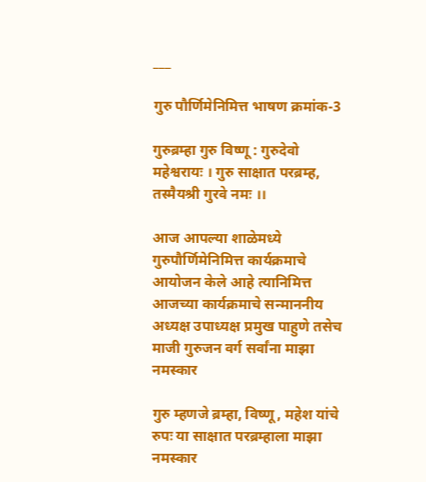___

गुरु पौर्णिमेनिमित्त भाषण क्रमांक-3

गुरुब्रम्हा गुरु विष्णू : गुरुदेवो महेश्वरायः । गुरु साक्षात परब्रम्ह, तस्मैयश्री गुरवे नमः ।।

आज आपल्या शाळेमध्ये गुरुपौर्णिमेनिमित्त कार्यक्रमाचे आयोजन केले आहे त्यानिमित्त आजच्या कार्यक्रमाचे सन्माननीय अध्यक्ष उपाध्यक्ष प्रमुख पाहुणे तसेच माजी गुरुजन वर्ग सर्वांना माझा नमस्कार

गुरु म्हणजे ब्रम्हा, विष्णू, महेश यांचे रुपः या साक्षात परब्रम्हाला माझा नमस्कार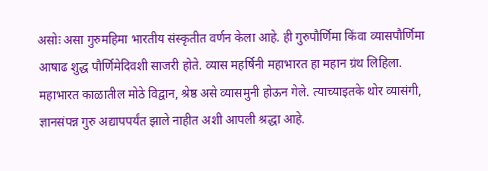असोः असा गुरुमहिमा भारतीय संस्कृतीत वर्णन केला आहे. ही गुरुपौर्णिमा किंवा व्यासपौर्णिमा आषाढ शुद्ध पौर्णिमेदिवशी साजरी होते. व्यास महर्षिनी महाभारत हा महान ग्रंथ लिहिला. महाभारत काळातील मोठे विद्वान, श्रेष्ठ असे व्यासमुनी होऊन गेले. त्याच्याइतके थोर व्यासंगी, ज्ञानसंपन्न गुरु अद्यापपर्यंत झाले नाहीत अशी आपली श्रद्धा आहे.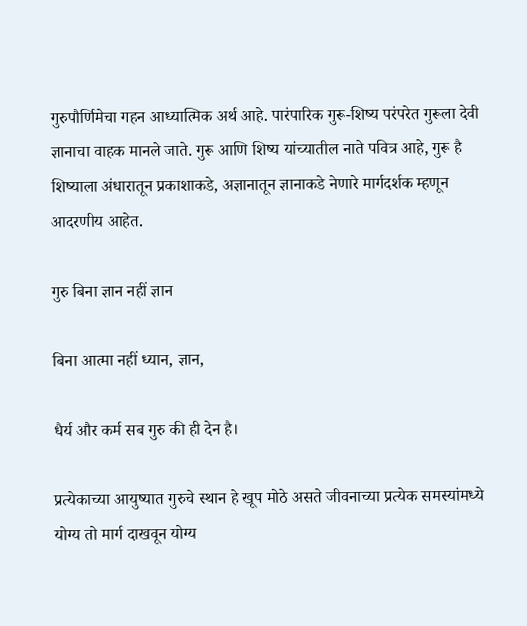गुरुपौर्णिमेचा गहन आध्यात्मिक अर्थ आहे. पारंपारिक गुरू-शिष्य परंपरेत गुरूला देवी ज्ञानाचा वाहक मानले जाते. गुरू आणि शिष्य यांच्यातील नाते पवित्र आहे, गुरू है शिष्याला अंधारातून प्रकाशाकडे, अज्ञानातून ज्ञानाकडे नेणारे मार्गदर्शक म्हणून आदरणीय आहेत.

गुरु बिना ज्ञान नहीं ज्ञान

बिना आत्मा नहीं ध्यान, ज्ञान,

धैर्य और कर्म सब गुरु की ही देन है।

प्रत्येकाच्या आयुष्यात गुरुचे स्थान हे खूप मोठे असते जीवनाच्या प्रत्येक समस्यांमध्ये योग्य तो मार्ग दाखवून योग्य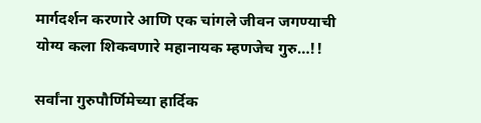मार्गदर्शन करणारे आणि एक चांगले जीवन जगण्याची योग्य कला शिकवणारे महानायक म्हणजेच गुरु…!!

सर्वांना गुरुपौर्णिमेच्या हार्दिक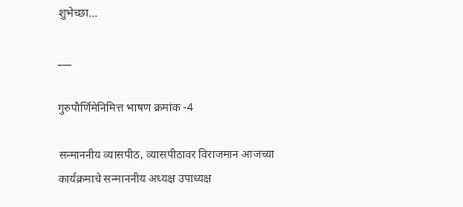शुभेच्छा…

___

गुरुपौर्णिमेनिमित्त भाषण क्रमांक -4

सन्माननीय व्यासपीठ, व्यासपीठावर विराजमान आजच्या कार्यक्रमाचे सन्माननीय अध्यक्ष उपाध्यक्ष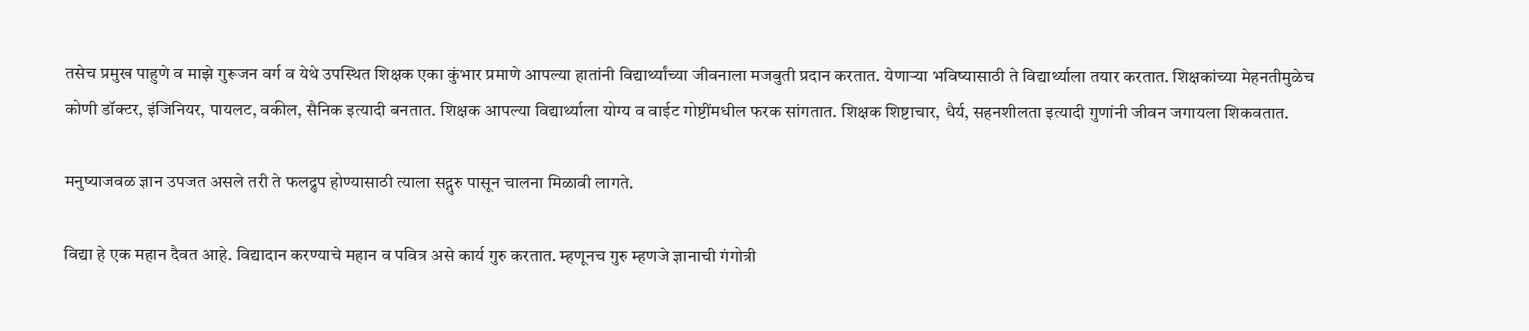तसेच प्रमुख पाहुणे व माझे गुरूजन वर्ग व येथे उपस्थित शिक्षक एका कुंभार प्रमाणे आपल्या हातांनी विद्यार्थ्यांच्या जीवनाला मजबुती प्रदान करतात. येणाऱ्या भविष्यासाठी ते विद्यार्थ्याला तयार करतात. शिक्षकांच्या मेहनतीमुळेच कोणी डॉक्टर, इंजिनियर, पायलट, वकील, सैनिक इत्यादी बनतात. शिक्षक आपल्या विद्यार्थ्याला योग्य व वाईट गोष्टींमधील फरक सांगतात. शिक्षक शिष्टाचार, धैर्य, सहनशीलता इत्यादी गुणांनी जीवन जगायला शिकवतात.

मनुष्याजवळ ज्ञान उपजत असले तरी ते फलद्रुप होण्यासाठी त्याला सद्गुरु पासून चालना मिळावी लागते.

विद्या हे एक महान दैवत आहे. विद्यादान करण्याचे महान व पवित्र असे कार्य गुरु करतात. म्हणूनच गुरु म्हणजे ज्ञानाची गंगोत्री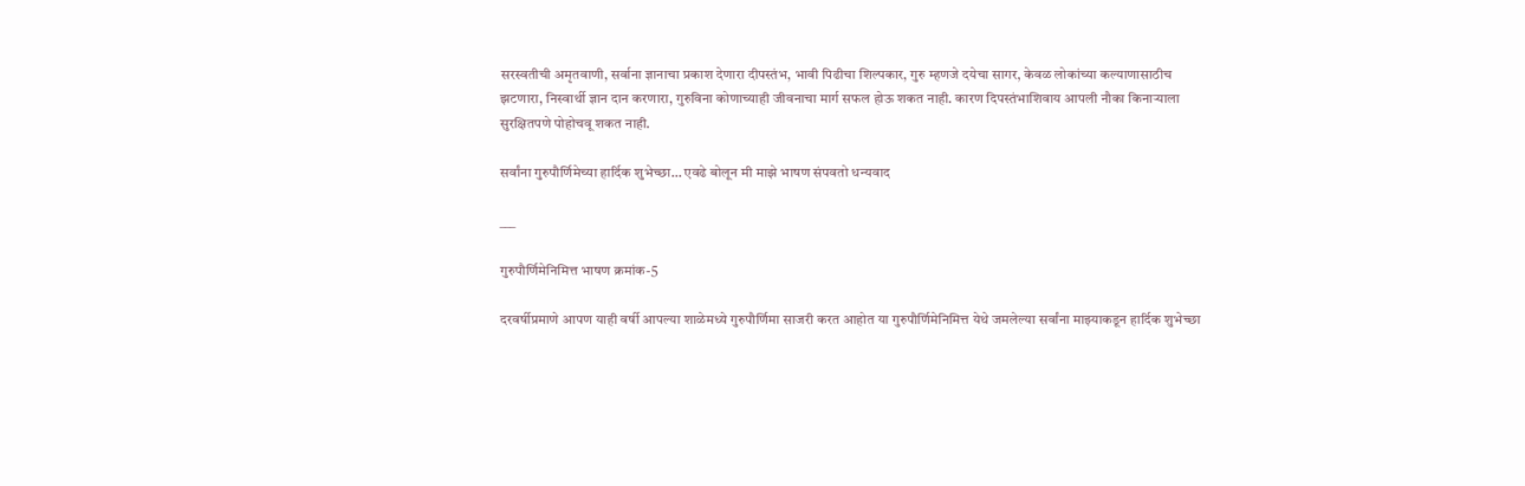सरस्वतीची अमृतवाणी, सर्वाना ज्ञानाचा प्रकाश देणारा दीपस्तंभ, भावी पिढीचा शिल्पकार, गुरु म्हणजे दयेचा सागर, केवळ लोकांच्या कल्याणासाठीच झटणारा, निस्वार्थी ज्ञान दान करणारा, गुरुविना कोणाच्याही जीवनाचा मार्ग सफल होऊ शकत नाही. कारण दिपस्तंभाशिवाय आपली नौका किनाऱ्याला सुरक्षितपणे पोहोचवू शकत नाही.

सर्वांना गुरुपौर्णिमेच्या हार्दिक शुभेच्छा… एवढे बोलून मी माझे भाषण संपवतो धन्यवाद

___

गुरुपौर्णिमेनिमित्त भाषण क्रमांक-5

दरवर्षीप्रमाणे आपण याही वर्षी आपल्या शाळेमध्ये गुरुपौर्णिमा साजरी करत आहोत या गुरुपौर्णिमेनिमित्त येथे जमलेल्या सर्वांना माझ्याकडून हार्दिक शुभेच्छा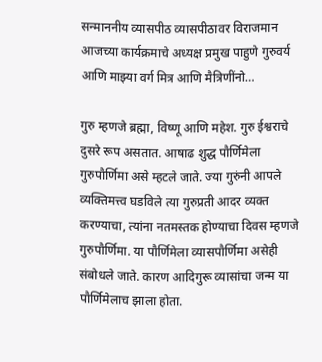सन्माननीय व्यासपीठ व्यासपीठावर विराजमान आजच्या कार्यक्रमाचे अध्यक्ष प्रमुख पाहुणे गुरुवर्य आणि माझ्या वर्ग मित्र आणि मैत्रिणींनो…

गुरु म्हणजे ब्रह्मा, विष्णू आणि महेश. गुरु ईश्वराचे दुसरे रूप असतात. आषाढ शुद्ध पौर्णिमेला गुरुपौर्णिमा असे म्हटले जाते. ज्या गुरुंनी आपले व्यक्तिमत्त्व घडविले त्या गुरुप्रती आदर व्यक्त करण्याचा, त्यांना नतमस्तक होण्याचा दिवस म्हणजे गुरुपौर्णिमा. या पौर्णिमेला व्यासपौर्णिमा असेही संबोधले जाते. कारण आदिगुरू व्यासांचा जन्म या पौर्णिमेलाच झाला होता.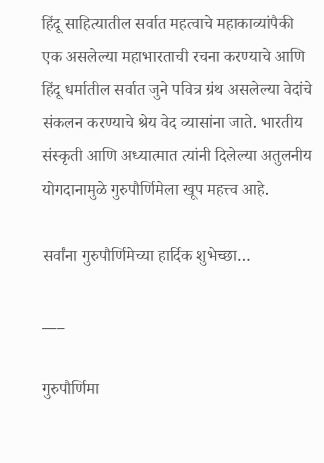हिंदू साहित्यातील सर्वात महत्वाचे महाकाव्यांपैकी एक असलेल्या महाभारताची रचना करण्याचे आणि हिंदू धर्मातील सर्वात जुने पवित्र ग्रंथ असलेल्या वेदांचे संकलन करण्याचे श्रेय वेद व्यासांना जाते. भारतीय संस्कृती आणि अध्यात्मात त्यांनी दिलेल्या अतुलनीय योगदानामुळे गुरुपौर्णिमेला खूप महत्त्व आहे.

सर्वांना गुरुपौर्णिमेच्या हार्दिक शुभेच्छा…

___

गुरुपौर्णिमा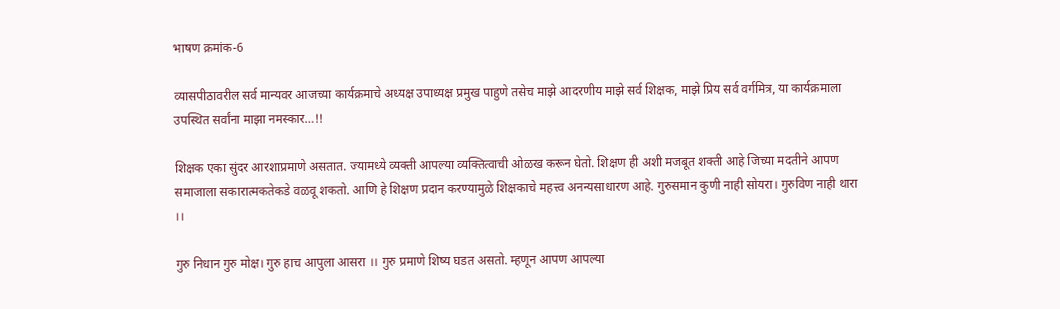भाषण क्रमांक-6

व्यासपीठावरील सर्व मान्यवर आजच्या कार्यक्रमाचे अध्यक्ष उपाध्यक्ष प्रमुख पाहुणे तसेच माझे आदरणीय माझे सर्व शिक्षक, माझे प्रिय सर्व वर्गमित्र, या कार्यक्रमाला उपस्थित सर्वांना माझा नमस्कार…!!

शिक्षक एका सुंदर आरशाप्रमाणे असतात. ज्यामध्ये व्यक्ती आपल्या व्यक्तित्वाची ओळख करून घेतो. शिक्षण ही अशी मजबूत शक्ती आहे जिच्या मदतीने आपण समाजाला सकारात्मकतेकडे वळवू शकतो. आणि हे शिक्षण प्रदान करण्यामुळे शिक्षकाचे महत्त्व अनन्यसाधारण आहे. गुरुसमान कुणी नाही सोयरा। गुरुविण नाही थारा ।।

गुरु निधान गुरु मोक्ष। गुरु हाच आपुला आसरा ।। गुरु प्रमाणे शिष्य घडत असतो. म्हणून आपण आपल्या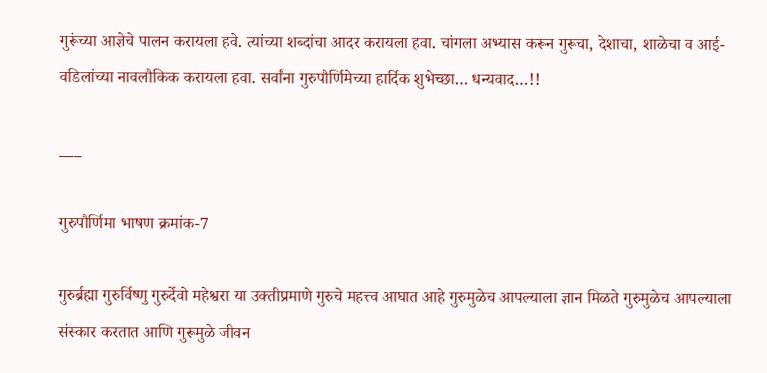गुरूंच्या आज्ञेचे पालन करायला हवे. त्यांच्या शब्दांचा आदर करायला हवा. चांगला अभ्यास करून गुरूचा, देशाचा, शाळेचा व आई-वडिलांच्या नावलौकिक करायला हवा. सर्वांना गुरुपौर्णिमेच्या हार्दिक शुभेच्छा… धन्यवाद…!!

___

गुरुपौर्णिमा भाषण क्रमांक-7

गुरुर्ब्रह्मा गुरुर्विष्णु गुरुर्देवो महेश्वरा या उक्तीप्रमाणे गुरुचे महत्त्व आघात आहे गुरुमुळेच आपल्याला ज्ञान मिळते गुरुमुळेच आपल्याला संस्कार करतात आणि गुरूमुळे जीवन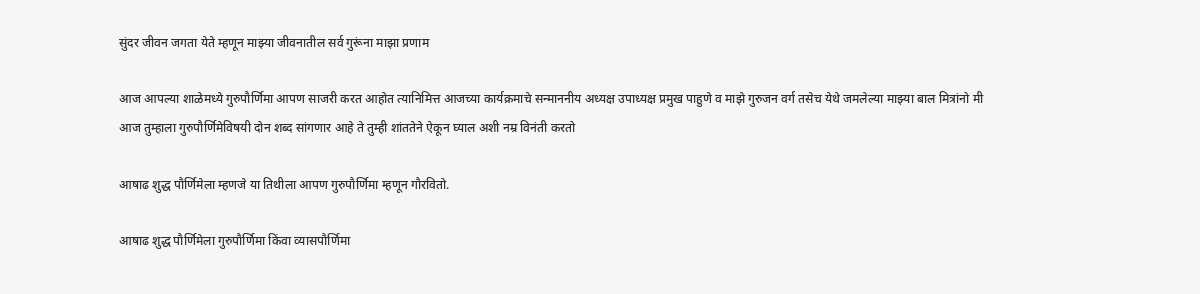सुंदर जीवन जगता येते म्हणून माझ्या जीवनातील सर्व गुरूंना माझा प्रणाम

आज आपल्या शाळेमध्ये गुरुपौर्णिमा आपण साजरी करत आहोत त्यानिमित्त आजच्या कार्यक्रमाचे सन्माननीय अध्यक्ष उपाध्यक्ष प्रमुख पाहुणे व माझे गुरुजन वर्ग तसेच येथे जमलेल्या माझ्या बाल मित्रांनो मी आज तुम्हाला गुरुपौर्णिमेविषयी दोन शब्द सांगणार आहे ते तुम्ही शांततेने ऐकून घ्याल अशी नम्र विनंती करतो

आषाढ शुद्ध पौर्णिमेला म्हणजे या तिथीला आपण गुरुपौर्णिमा म्हणून गौरवितो.

आषाढ शुद्ध पौर्णिमेला गुरुपौर्णिमा किंवा व्यासपौर्णिमा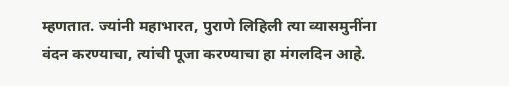म्हणतात. ज्यांनी महाभारत, पुराणे लिहिली त्या व्यासमुनींना वंदन करण्याचा, त्यांची पूजा करण्याचा हा मंगलदिन आहे.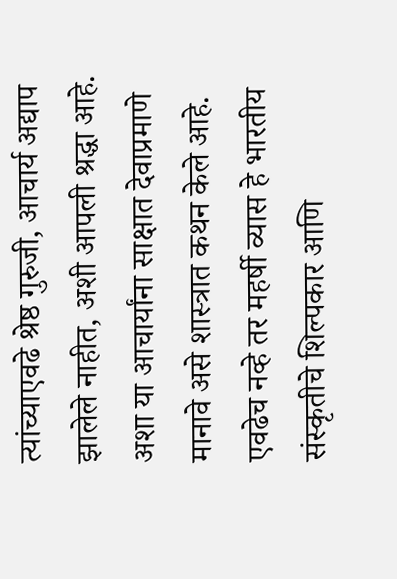त्यांच्याएवढे श्रेष्ठ गुरुजी, आचार्य अद्याप झालेले नाहीत, अशी आपली श्रद्धा आहे. अशा या आचार्यांना साक्षात देवाप्रमाणे मानावे असे शास्त्रात कथन केले आहे. एवढेच नव्हे तर महर्षी व्यास हे भारतीय संस्कृतीचे शिल्पकार आणि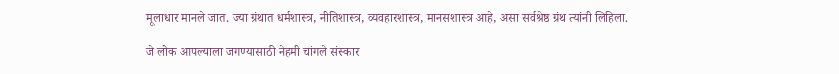मूलाधार मानले जात. ज्या ग्रंथात धर्मशास्त्र, नीतिशास्त्र, व्यवहारशास्त्र, मानसशास्त्र आहे, असा सर्वश्रेष्ठ ग्रंथ त्यांनी लिहिला.

जे लोक आपल्याला जगण्यासाठी नेहमी चांगले संस्कार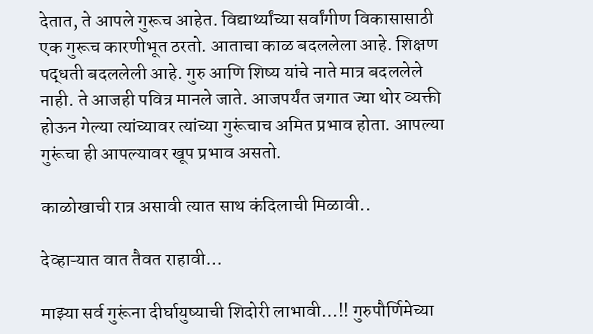देतात, ते आपले गुरूच आहेत. विद्यार्थ्यांच्या सर्वांगीण विकासासाठी एक गुरूच कारणीभूत ठरतो. आताचा काळ बदललेला आहे. शिक्षण पद्धती बदललेली आहे. गुरु आणि शिष्य यांचे नाते मात्र बदललेले नाही. ते आजही पवित्र मानले जाते. आजपर्यंत जगात ज्या थोर व्यक्ती होऊन गेल्या त्यांच्यावर त्यांच्या गुरूंचाच अमित प्रभाव होता. आपल्या गुरूंचा ही आपल्यावर खूप प्रभाव असतो.

काळोखाची रात्र असावी त्यात साथ कंदिलाची मिळावी..

देव्हाऱ्यात वात तैवत राहावी…

माझ्या सर्व गुरूंना दीर्घायुष्याची शिदोरी लाभावी…!! गुरुपौर्णिमेच्या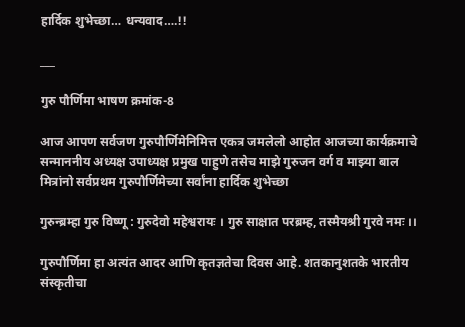हार्दिक शुभेच्छा… धन्यवाद….!!

___

गुरु पौर्णिमा भाषण क्रमांक-8

आज आपण सर्वजण गुरुपौर्णिमेनिमित्त एकत्र जमलेलो आहोत आजच्या कार्यक्रमाचे सन्माननीय अध्यक्ष उपाध्यक्ष प्रमुख पाहुणे तसेच माझे गुरुजन वर्ग व माझ्या बाल मित्रांनो सर्वप्रथम गुरुपौर्णिमेच्या सर्वांना हार्दिक शुभेच्छा

गुरुन्ब्रम्हा गुरु विष्णू : गुरुदेवो महेश्वरायः । गुरु साक्षात परब्रम्ह, तस्मैयश्री गुरवे नमः ।।

गुरुपौर्णिमा हा अत्यंत आदर आणि कृतज्ञतेचा दिवस आहे. शतकानुशतके भारतीय संस्कृतीचा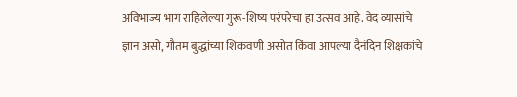अविभाज्य भाग राहिलेल्या गुरू-शिष्य परंपरेचा हा उत्सव आहे. वेद व्यासांचे ज्ञान असो, गौतम बुद्धांच्या शिकवणी असोत किंवा आपल्या दैनंदिन शिक्षकांचे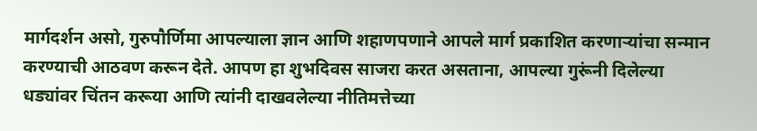मार्गदर्शन असो, गुरुपौर्णिमा आपल्याला ज्ञान आणि शहाणपणाने आपले मार्ग प्रकाशित करणाऱ्यांचा सन्मान करण्याची आठवण करून देते. आपण हा शुभदिवस साजरा करत असताना, आपल्या गुरूंनी दिलेल्या धड्यांवर चिंतन करूया आणि त्यांनी दाखवलेल्या नीतिमत्तेच्या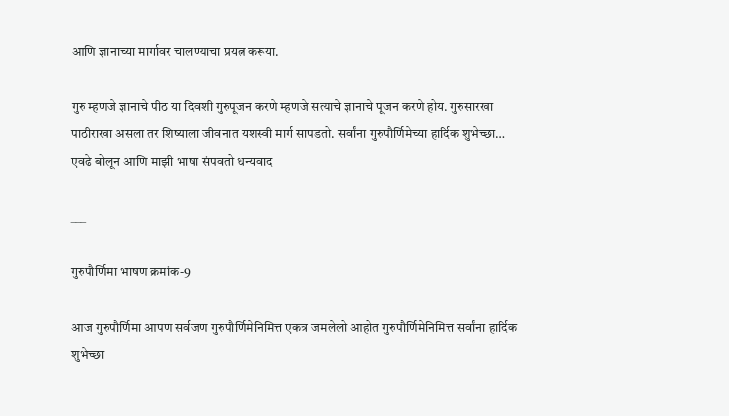आणि ज्ञानाच्या मार्गावर चालण्याचा प्रयत्न करूया.

गुरु म्हणजे ज्ञानाचे पीठ या दिवशी गुरुपूजन करणे म्हणजे सत्याचे ज्ञानाचे पूजन करणे होय. गुरुसारखा पाठीराखा असला तर शिष्याला जीवनात यशस्वी मार्ग सापडतो. सर्वांना गुरुपौर्णिमेच्या हार्दिक शुभेच्छा… एवढे बोलून आणि माझी भाषा संपवतो धन्यवाद

___

गुरुपौर्णिमा भाषण क्रमांक-9

आज गुरुपौर्णिमा आपण सर्वजण गुरुपौर्णिमेनिमित्त एकत्र जमलेलो आहोत गुरुपौर्णिमेनिमित्त सर्वांना हार्दिक शुभेच्छा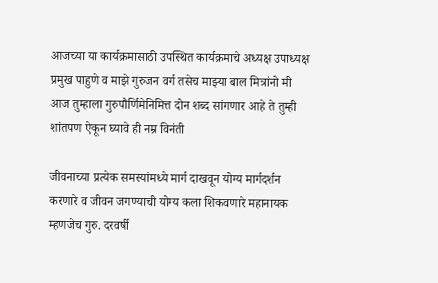आजच्या या कार्यक्रमासाठी उपस्थित कार्यक्रमाचे अध्यक्ष उपाध्यक्ष प्रमुख पाहुणे व माझे गुरुजन वर्ग तसेच माझ्या बाल मित्रांनो मी आज तुम्हाला गुरुपौर्णिमेनिमित्त दोन शब्द सांगणार आहे ते तुम्ही शांतपण ऐकून घ्यावे ही नम्र विनंती

जीवनाच्या प्रत्येक समस्यांमध्ये मार्ग दाखवून योग्य मार्गदर्शन करणारे व जीवन जगण्याची योग्य कला शिकवणारे महानायक म्हणजेच गुरु. दरवर्षी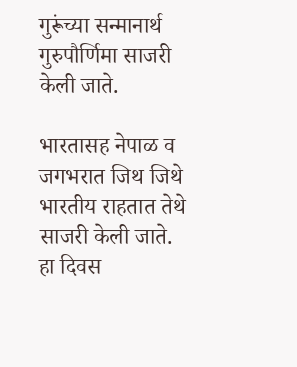गुरूंच्या सन्मानार्थ गुरुपौर्णिमा साजरी केली जाते.

भारतासह नेपाळ व जगभरात जिथ जिथे भारतीय राहतात तेथे साजरी केली जाते. हा दिवस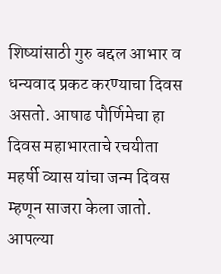शिष्यांसाठी गुरु बद्दल आभार व धन्यवाद प्रकट करण्याचा दिवस असतो. आषाढ पौर्णिमेचा हा दिवस महाभारताचे रचयीता महर्षी व्यास यांचा जन्म दिवस म्हणून साजरा केला जातो. आपल्या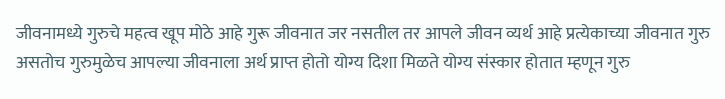जीवनामध्ये गुरुचे महत्व खूप मोठे आहे गुरू जीवनात जर नसतील तर आपले जीवन व्यर्थ आहे प्रत्येकाच्या जीवनात गुरु असतोच गुरुमुळेच आपल्या जीवनाला अर्थ प्राप्त होतो योग्य दिशा मिळते योग्य संस्कार होतात म्हणून गुरु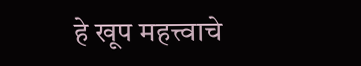हे खूप महत्त्वाचे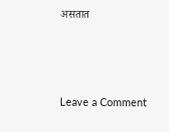असतात



Leave a Comment